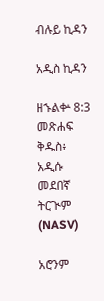ብሉይ ኪዳን

አዲስ ኪዳን

ዘኁልቍ 8:3 መጽሐፍ ቅዱስ፥ አዲሱ መደበኛ ትርጒም (NASV)

አሮንም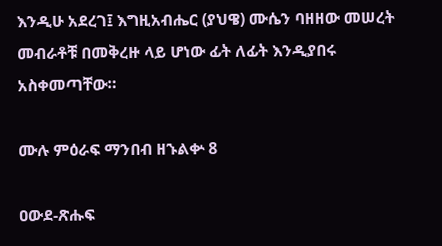እንዲሁ አደረገ፤ እግዚአብሔር (ያህዌ) ሙሴን ባዘዘው መሠረት መብራቶቹ በመቅረዙ ላይ ሆነው ፊት ለፊት እንዲያበሩ አስቀመጣቸው።

ሙሉ ምዕራፍ ማንበብ ዘኁልቍ 8

ዐውደ-ጽሑፍ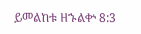ይመልከቱ ዘኁልቍ 8:3